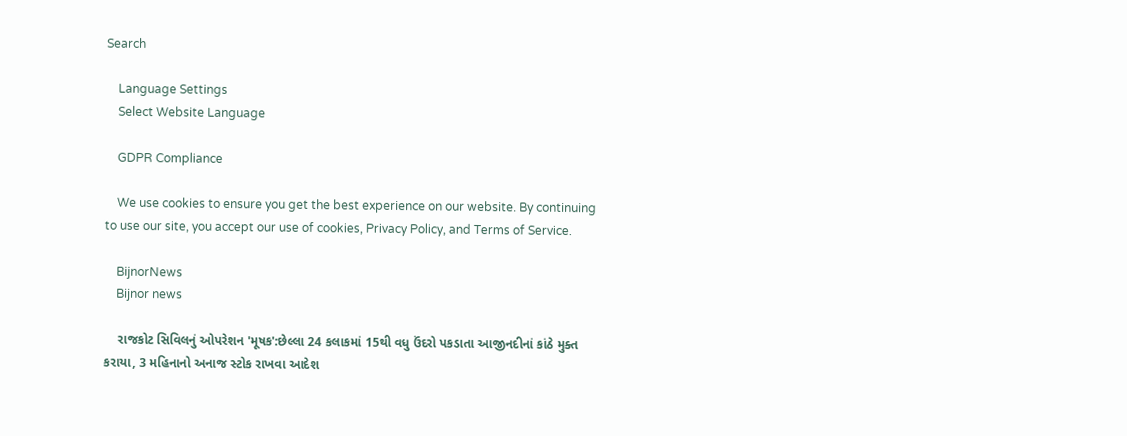Search

    Language Settings
    Select Website Language

    GDPR Compliance

    We use cookies to ensure you get the best experience on our website. By continuing to use our site, you accept our use of cookies, Privacy Policy, and Terms of Service.

    BijnorNews
    Bijnor news

    રાજકોટ સિવિલનું ઓપરેશન 'મૂષક':છેલ્લા 24 કલાકમાં 15થી વધુ ઉંદરો પકડાતા આજીનદીનાં કાંઠે મુક્ત કરાયા, 3 મહિનાનો અનાજ સ્ટોક રાખવા આદેશ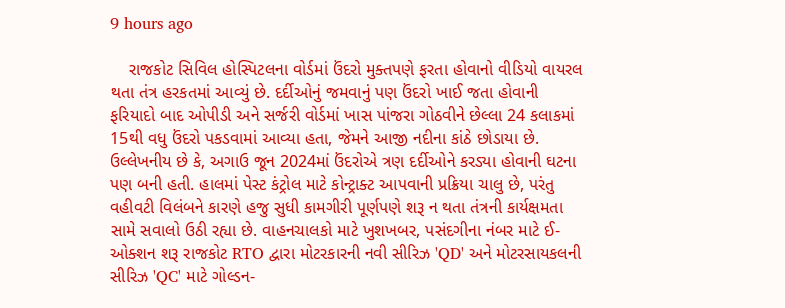9 hours ago

    રાજકોટ સિવિલ હોસ્પિટલના વોર્ડમાં ઉંદરો મુક્તપણે ફરતા હોવાનો વીડિયો વાયરલ થતા તંત્ર હરકતમાં આવ્યું છે. દર્દીઓનું જમવાનું પણ ઉંદરો ખાઈ જતા હોવાની ફરિયાદો બાદ ઓપીડી અને સર્જરી વોર્ડમાં ખાસ પાંજરા ગોઠવીને છેલ્લા 24 કલાકમાં 15થી વધુ ઉંદરો પકડવામાં આવ્યા હતા, જેમને આજી નદીના કાંઠે છોડાયા છે. ઉલ્લેખનીય છે કે, અગાઉ જૂન 2024માં ઉંદરોએ ત્રણ દર્દીઓને કરડ્યા હોવાની ઘટના પણ બની હતી. હાલમાં પેસ્ટ કંટ્રોલ માટે કોન્ટ્રાક્ટ આપવાની પ્રક્રિયા ચાલુ છે, પરંતુ વહીવટી વિલંબને કારણે હજુ સુધી કામગીરી પૂર્ણપણે શરૂ ન થતા તંત્રની કાર્યક્ષમતા સામે સવાલો ઉઠી રહ્યા છે. વાહનચાલકો માટે ખુશખબર, પસંદગીના નંબર માટે ઈ-ઓક્શન શરૂ રાજકોટ RTO દ્વારા મોટરકારની નવી સીરિઝ 'QD' અને મોટરસાયકલની સીરિઝ 'QC' માટે ગોલ્ડન-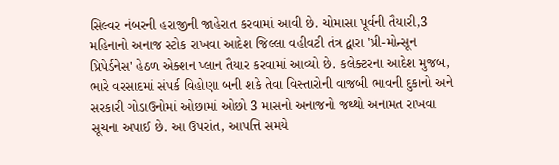સિલ્વર નંબરની હરાજીની જાહેરાત કરવામાં આવી છે. ચોમાસા પૂર્વની તૈયારી,3 મહિનાનો અનાજ સ્ટોક રાખવા આદેશ જિલ્લા વહીવટી તંત્ર દ્વારા 'પ્રી-મોન્સૂન પ્રિપેર્ડનેસ' હેઠળ એક્શન પ્લાન તૈયાર કરવામાં આવ્યો છે. કલેક્ટરના આદેશ મુજબ, ભારે વરસાદમાં સંપર્ક વિહોણા બની શકે તેવા વિસ્તારોની વાજબી ભાવની દુકાનો અને સરકારી ગોડાઉનોમાં ઓછામાં ઓછો 3 માસનો અનાજનો જથ્થો અનામત રાખવા સૂચના અપાઈ છે. આ ઉપરાંત, આપત્તિ સમયે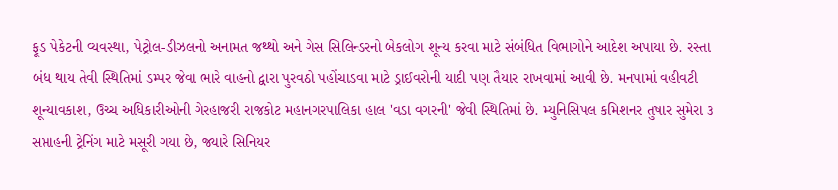ફૂડ પેકેટની વ્યવસ્થા, પેટ્રોલ-ડીઝલનો અનામત જથ્થો અને ગેસ સિલિન્ડરનો બેકલોગ શૂન્ય કરવા માટે સંબંધિત વિભાગોને આદેશ અપાયા છે. રસ્તા બંધ થાય તેવી સ્થિતિમાં ડમ્પર જેવા ભારે વાહનો દ્વારા પુરવઠો પહોંચાડવા માટે ડ્રાઈવરોની યાદી પણ તૈયાર રાખવામાં આવી છે. મનપામાં વહીવટી શૂન્યાવકાશ, ઉચ્ચ અધિકારીઓની ગેરહાજરી રાજકોટ મહાનગરપાલિકા હાલ 'વડા વગરની' જેવી સ્થિતિમાં છે. મ્યુનિસિપલ કમિશનર તુષાર સુમેરા ૩ સપ્તાહની ટ્રેનિંગ માટે મસૂરી ગયા છે, જ્યારે સિનિયર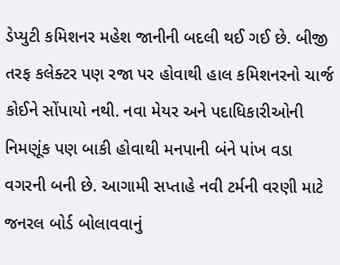ડેપ્યુટી કમિશનર મહેશ જાનીની બદલી થઈ ગઈ છે. બીજી તરફ કલેક્ટર પણ રજા પર હોવાથી હાલ કમિશનરનો ચાર્જ કોઈને સોંપાયો નથી. નવા મેયર અને પદાધિકારીઓની નિમણૂંક પણ બાકી હોવાથી મનપાની બંને પાંખ વડા વગરની બની છે. આગામી સપ્તાહે નવી ટર્મની વરણી માટે જનરલ બોર્ડ બોલાવવાનું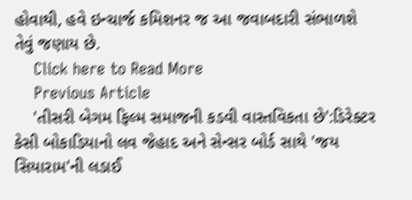હોવાથી, હવે ઇન્ચાર્જ કમિશનર જ આ જવાબદારી સંભાળશે તેવું જણાય છે.
    Click here to Read More
    Previous Article
    'તીસરી બેગમ ફિલ્મ સમાજની કડવી વાસ્તવિકતા છે':ડિરેક્ટર કેસી બોકાડિયાનો લવ જેહાદ અને સેન્સર બોર્ડ સાથે 'જય સિયારામ'ની લડાઈ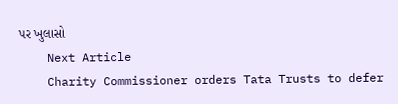પર ખુલાસો
    Next Article
    Charity Commissioner orders Tata Trusts to defer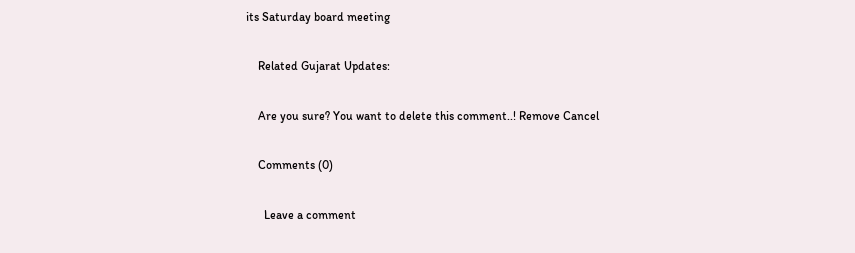its Saturday board meeting

    Related Gujarat Updates:

    Are you sure? You want to delete this comment..! Remove Cancel

    Comments (0)

      Leave a comment